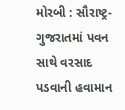મોરબી : સૌરાષ્ટ્ર-ગુજરાતમાં પવન સાથે વરસાદ પડવાની હવામાન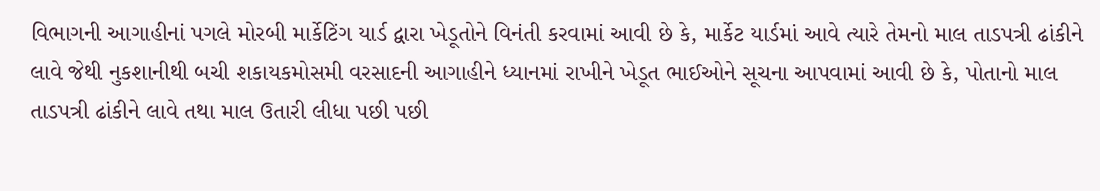વિભાગની આગાહીનાં પગલે મોરબી માર્કેટિંગ યાર્ડ દ્વારા ખેડૂતોને વિનંતી કરવામાં આવી છે કે, માર્કેટ યાર્ડમાં આવે ત્યારે તેમનો માલ તાડપત્રી ઢાંકીને લાવે જેથી નુકશાનીથી બચી શકાયકમોસમી વરસાદની આગાહીને ધ્યાનમાં રાખીને ખેડૂત ભાઈઓને સૂચના આપવામાં આવી છે કે, પોતાનો માલ તાડપત્રી ઢાંકીને લાવે તથા માલ ઉતારી લીધા પછી પછી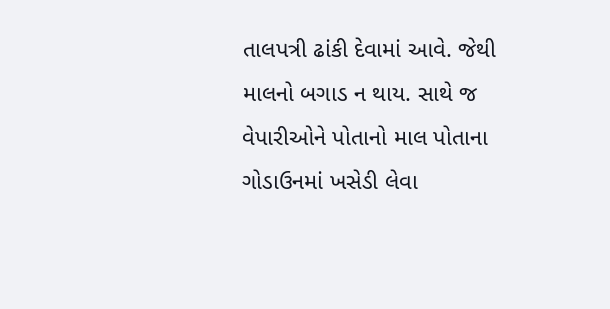તાલપત્રી ઢાંકી દેવામાં આવે. જેથી માલનો બગાડ ન થાય. સાથે જ વેપારીઓને પોતાનો માલ પોતાના ગોડાઉનમાં ખસેડી લેવા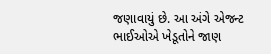જણાવાયું છે. આ અંગે એજન્ટ ભાઈઓએ ખેડૂતોને જાણ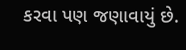કરવા પણ જણાવાયું છે.